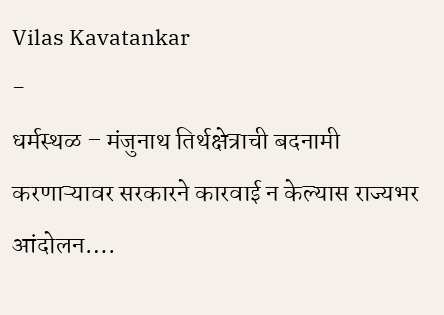Vilas Kavatankar
-
धर्मस्थळ – मंजुनाथ तिर्थक्षेत्राची बदनामी करणाऱ्यावर सरकारने कारवाई न केल्यास राज्यभर आंदोलन….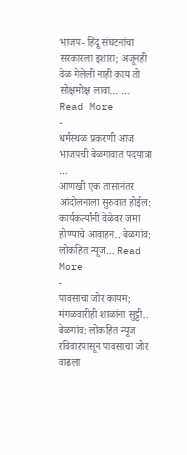भाजप- हिंदू संघटनांचा सरकारला इशारा; अजूनही वेळ गेलेली नाही काय तो सोक्षमोक्ष लावा… … Read More
-
धर्मस्थळ प्रकरणी आज भाजपची बेळगावात पदयात्रा …
आणखी एक तासानंतर आंदोलनाला सुरुवात होईल: कार्यकर्त्यांनी वेळेवर जमा होण्याचे आवाहन.. बेळगांव: लोकहित न्यूज… Read More
-
पावसाचा जोर कायम; मंगळवारीही शाळांना सुट्टी..
बेळगांव: लोकहित न्यूज रविवारपासून पावसाचा जोर वाढला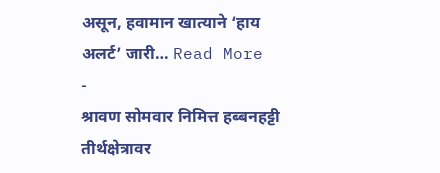असून, हवामान खात्याने ‘हाय अलर्ट’ जारी… Read More
-
श्रावण सोमवार निमित्त हब्बनहट्टी तीर्थक्षेत्रावर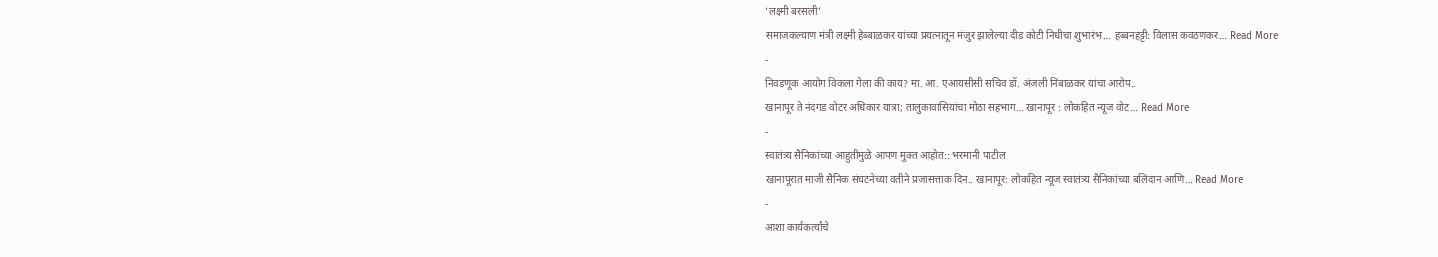‘लक्ष्मी बरसली’
समाजकल्याण मंत्री लक्ष्मी हेब्बाळकर यांच्या प्रयत्नातून मंजुर झालेल्या दीड कोटी निधीचा शुभारंभ… हब्बनहट्टी: विलास कवठणकर… Read More
-
निवडणूक आयोग विकला गेला की काय? मा. आ. एआयसीसी सचिव डॉ. अंजली निंबाळकर यांचा आरोप..
खानापूर ते नंदगड वोटर अधिकार यात्रा; तालुकावासियांचा मोठा सहभाग… खानापूर : लोकहित न्यूज वोट… Read More
-
स्वातंत्र्य सैनिकांच्या आहुतीमुळे आपण मुक्त आहोत:: भरमानी पाटील
खानापूरात माजी सैनिक संघटनेच्या वतीने प्रजासत्ताक दिन.. खानापूर: लोकहित न्यूज स्वातंत्र्य सैनिकांच्या बलिदान आणि… Read More
-
आशा कार्यकर्त्यांचे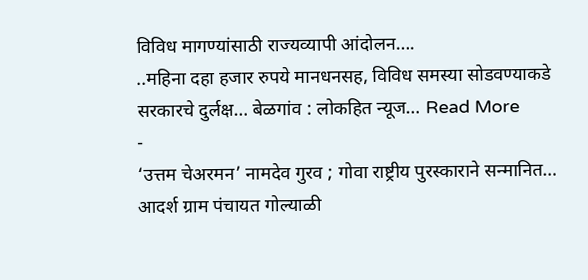विविध मागण्यांसाठी राज्यव्यापी आंदोलन….
..महिना दहा हजार रुपये मानधनसह, विविध समस्या सोडवण्याकडे सरकारचे दुर्लक्ष… बेळगांव : लोकहित न्यूज… Read More
-
‘उत्तम चेअरमन’ नामदेव गुरव ; गोवा राष्ट्रीय पुरस्काराने सन्मानित…
आदर्श ग्राम पंचायत गोल्याळी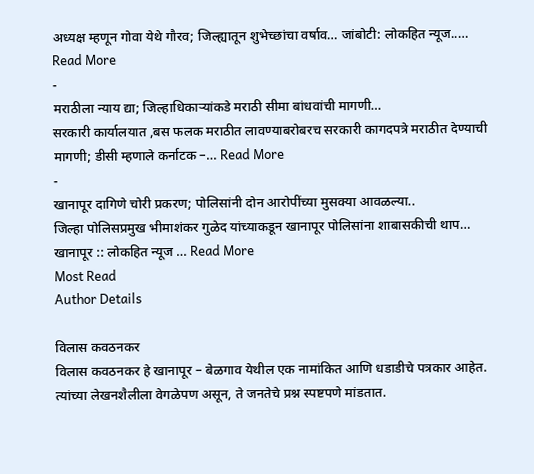अध्यक्ष म्हणून गोवा येथे गौरव; जिल्ह्यातून शुभेच्छांचा वर्षाव… जांबोटी: लोकहित न्यूज..… Read More
-
मराठीला न्याय द्या; जिल्हाधिकाऱ्यांकडे मराठी सीमा बांधवांची मागणी…
सरकारी कार्यालयात ,बस फलक मराठीत लावण्याबरोबरच सरकारी कागदपत्रे मराठीत देण्याची मागणी; डीसी म्हणाले कर्नाटक –… Read More
-
खानापूर दागिणे चोरी प्रकरण; पोलिसांनी दोन आरोपींच्या मुसक्या आवळल्या..
जिल्हा पोलिसप्रमुख भीमाशंकर गुळेद यांच्याकडून खानापूर पोलिसांना शाबासकीची थाप… खानापूर :: लोकहित न्यूज … Read More
Most Read
Author Details

विलास कवठनकर
विलास कवठनकर हे खानापूर – बेळगाव येथील एक नामांकित आणि धडाडीचे पत्रकार आहेत. त्यांच्या लेखनशैलीला वेगळेपण असून, ते जनतेचे प्रश्न स्पष्टपणे मांडतात.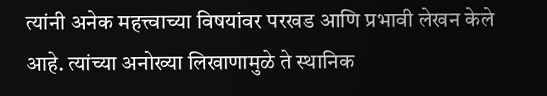त्यांनी अनेक महत्त्वाच्या विषयांवर परखड आणि प्रभावी लेखन केले आहे. त्यांच्या अनोख्या लिखाणामुळे ते स्थानिक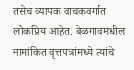तसेच व्यापक वाचकवर्गात लोकप्रिय आहेत. बेळगावमधील नामांकित वृत्तपत्रांमध्ये त्यांचे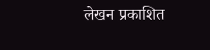लेखन प्रकाशित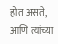होत असते, आणि त्यांच्या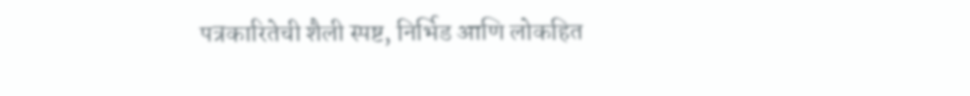पत्रकारितेची शैली स्पष्ट, निर्भिड आणि लोकहित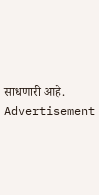साधणारी आहे.
Advertisement